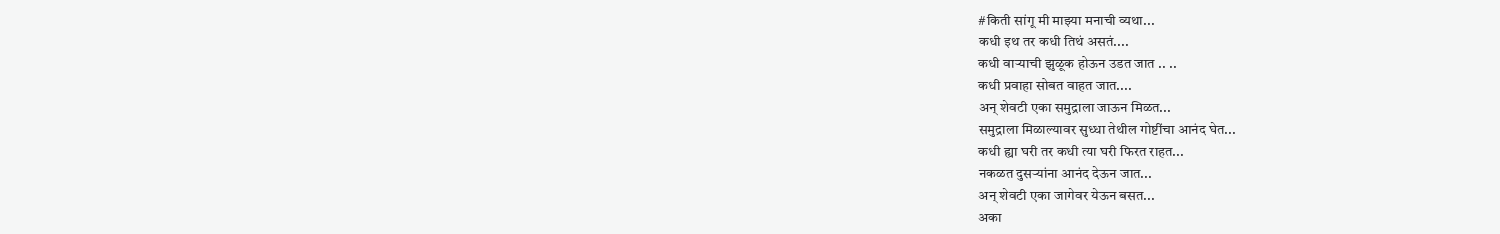#किती सांगू मी माझ्या मनाची व्यथा...
कधी इथ तर कधी तिथं असतं....
कधी वाऱ्याची झुळूक होऊन उडत जात .. ..
कधी प्रवाहा सोबत वाहत जात....
अन् शेवटी एका समुद्राला जाऊन मिळत...
समुद्राला मिळाल्यावर सुध्धा तेथील गोष्टींचा आनंद घेत...
कधी ह्या घरी तर कधी त्या घरी फिरत राहत...
नकळत दुसऱ्यांना आनंद देऊन जात...
अन् शेवटी एका जागेवर येऊन बसत...
अका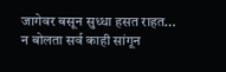जागेवर बसून सुध्धा हसत राहत...
न बोलता सर्व काही सांगून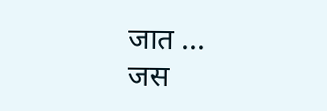जात ...
जस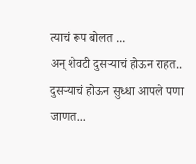त्याचं रूप बोलत ...
अन् शेवटी दुसऱ्याचं होऊन राहत..
दुसऱ्याचं होऊन सुध्धा आपले पणा जाणत...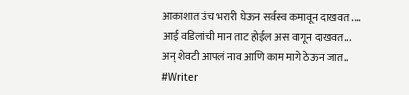आकाशात उंच भरारी घेऊन सर्वस्व कमावून दाखवत ....
आई वडिलांची मान ताट होईल अस वागून दाखवत...
अन् शेवटी आपलं नाव आणि काम मागे ठेऊन जात..
#Writer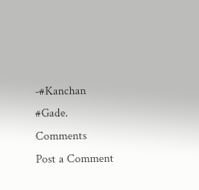-#Kanchan #Gade.
Comments
Post a Comment